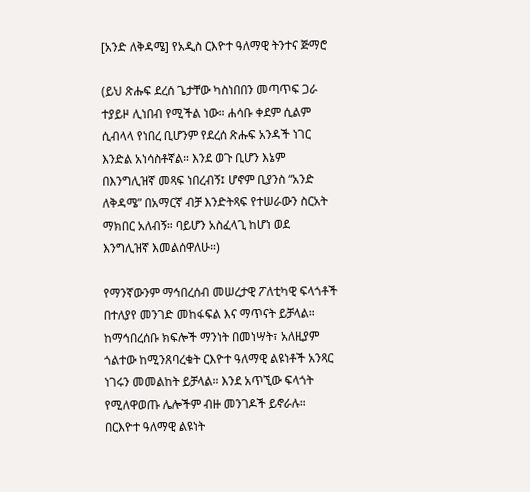[አንድ ለቅዳሜ] የአዲስ ርእዮተ ዓለማዊ ትንተና ጅማሮ

(ይህ ጽሑፍ ደረሰ ጌታቸው ካስነበበን መጣጥፍ ጋራ ተያይዞ ሊነበብ የሚችል ነው። ሐሳቡ ቀደም ሲልም ሲብላላ የነበረ ቢሆንም የደረሰ ጽሑፍ አንዳች ነገር እንድል አነሳስቶኛል። እንደ ወጉ ቢሆን እኔም በእንግሊዝኛ መጻፍ ነበረብኝ፤ ሆኖም ቢያንስ “አንድ ለቅዳሜ” በአማርኛ ብቻ እንድትጻፍ የተሠራውን ስርአት ማክበር አለብኝ። ባይሆን አስፈላጊ ከሆነ ወደ እንግሊዝኛ እመልሰዋለሁ።)

የማንኛውንም ማኅበረሰብ መሠረታዊ ፖለቲካዊ ፍላጎቶች በተለያየ መንገድ መከፋፍል እና ማጥናት ይቻላል። ከማኅበረሰቡ ክፍሎች ማንነት በመነሣት፣ አለዚያም ጎልተው ከሚንጸባረቁት ርእዮተ ዓለማዊ ልዩነቶች አንጻር ነገሩን መመልከት ይቻላል። እንደ አጥኚው ፍላጎት የሚለዋወጡ ሌሎችም ብዙ መንገዶች ይኖራሉ። በርእዮተ ዓለማዊ ልዩነት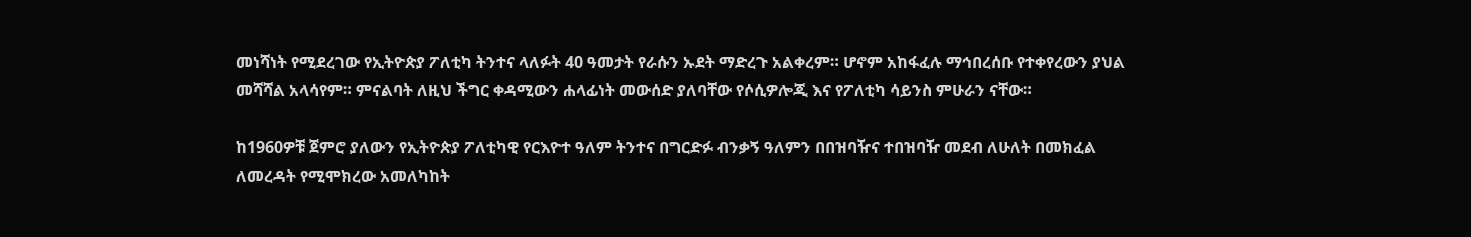መነሻነት የሚደረገው የኢትዮጵያ ፖለቲካ ትንተና ላለፉት 40 ዓመታት የራሱን ኡደት ማድረጉ አልቀረም። ሆኖም አከፋፈሉ ማኅበረሰቡ የተቀየረውን ያህል መሻሻል አላሳየም። ምናልባት ለዚህ ችግር ቀዳሚውን ሐላፊነት መውሰድ ያለባቸው የሶሲዎሎጂ እና የፖለቲካ ሳይንስ ምሁራን ናቸው።

ከ1960ዎቹ ጀምሮ ያለውን የኢትዮጵያ ፖለቲካዊ የርእዮተ ዓለም ትንተና በግርድፉ ብንቃኝ ዓለምን በበዝባዥና ተበዝባዥ መደብ ለሁለት በመክፈል ለመረዳት የሚሞክረው አመለካከት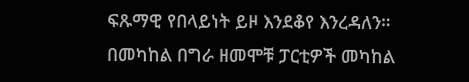ፍጹማዊ የበላይነት ይዞ እንደቆየ እንረዳለን። በመካከል በግራ ዘመሞቹ ፓርቲዎች መካከል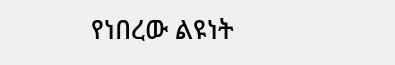የነበረው ልዩነት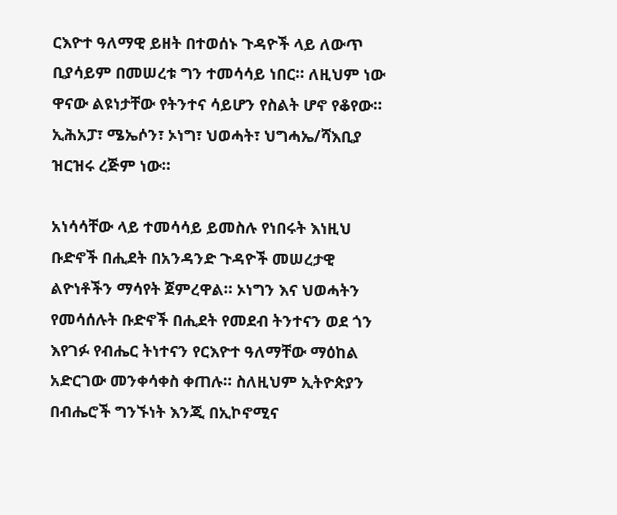ርእዮተ ዓለማዊ ይዘት በተወሰኑ ጉዳዮች ላይ ለውጥ ቢያሳይም በመሠረቱ ግን ተመሳሳይ ነበር። ለዚህም ነው ዋናው ልዩነታቸው የትንተና ሳይሆን የስልት ሆኖ የቆየው። ኢሕአፓ፣ ሜኤሶን፣ ኦነግ፣ ህወሓት፣ ህግሓኤ/ሻእቢያ ዝርዝሩ ረጅም ነው።

አነሳሳቸው ላይ ተመሳሳይ ይመስሉ የነበሩት እነዚህ ቡድኖች በሒደት በአንዳንድ ጉዳዮች መሠረታዊ ልዮነቶችን ማሳየት ጀምረዋል። ኦነግን እና ህወሓትን የመሳሰሉት ቡድኖች በሒደት የመደብ ትንተናን ወደ ጎን እየገፉ የብሔር ትነተናን የርእዮተ ዓለማቸው ማዕከል አድርገው መንቀሳቀስ ቀጠሉ። ስለዚህም ኢትዮጵያን በብሔሮች ግንኙነት እንጂ በኢኮኖሚና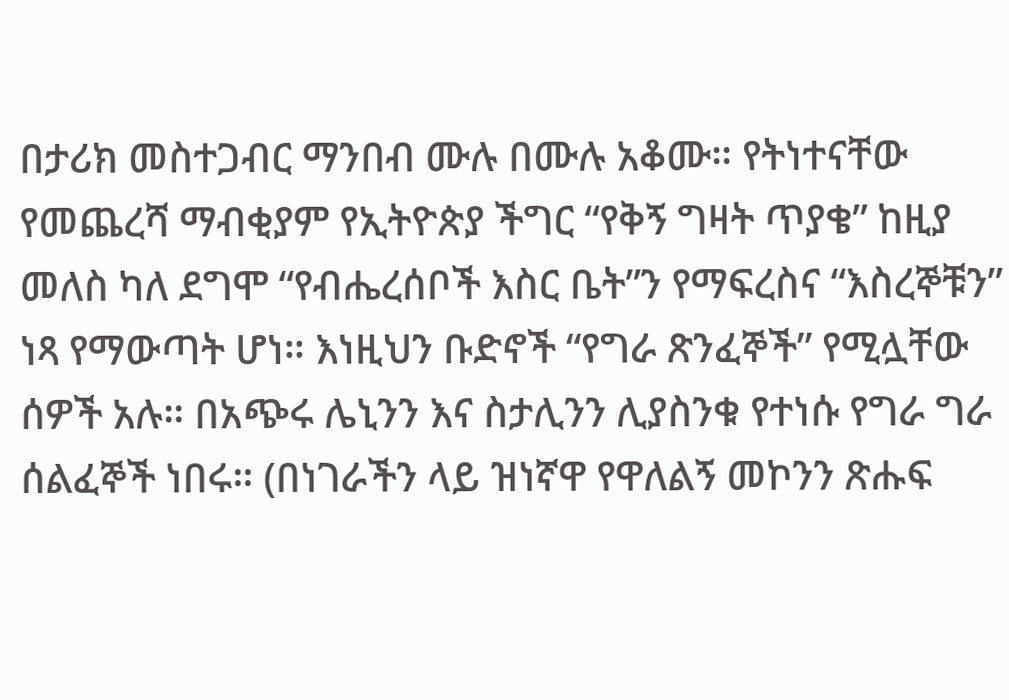በታሪክ መስተጋብር ማንበብ ሙሉ በሙሉ አቆሙ። የትነተናቸው የመጨረሻ ማብቂያም የኢትዮጵያ ችግር “የቅኝ ግዛት ጥያቄ” ከዚያ መለስ ካለ ደግሞ “የብሔረሰቦች እስር ቤት”ን የማፍረስና “እስረኞቹን” ነጻ የማውጣት ሆነ። እነዚህን ቡድኖች “የግራ ጽንፈኞች” የሚሏቸው ሰዎች አሉ። በአጭሩ ሌኒንን እና ስታሊንን ሊያስንቁ የተነሱ የግራ ግራ ሰልፈኞች ነበሩ። (በነገራችን ላይ ዝነኛዋ የዋለልኝ መኮንን ጽሑፍ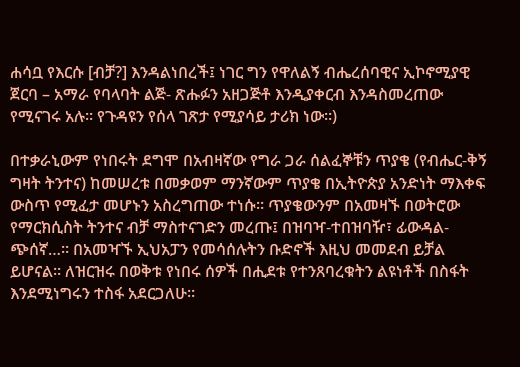ሐሳቧ የእርሱ [ብቻ?] እንዳልነበረች፤ ነገር ግን የዋለልኝ ብሔረሰባዊና ኢኮኖሚያዊ ጀርባ – አማራ የባላባት ልጅ- ጽሑፉን አዘጋጅቶ እንዲያቀርብ እንዳስመረጠው የሚናገሩ አሉ። የጉዳዩን የሰላ ገጽታ የሚያሳይ ታሪክ ነው።)

በተቃራኒውም የነበሩት ደግሞ በአብዛኛው የግራ ጋራ ሰልፈኞቹን ጥያቄ (የብሔር-ቅኝ ግዛት ትንተና) ከመሠረቱ በመቃወም ማንኛውም ጥያቄ በኢትዮጵያ አንድነት ማእቀፍ ውስጥ የሚፈታ መሆኑን አስረግጠው ተነሱ። ጥያቄውንም በአመዛኙ በወትሮው የማርክሲስት ትንተና ብቻ ማስተናገድን መረጡ፤ በዝባዣ-ተበዝባዥ፣ ፊውዳል-ጭሰኛ…። በአመዣኙ ኢህአፓን የመሳሰሉትን ቡድኖች እዚህ መመደብ ይቻል ይሆናል። ለዝርዝሩ በወቅቱ የነበሩ ሰዎች በሒደቱ የተንጸባረቁትን ልዩነቶች በስፋት እንደሚነግሩን ተስፋ አደርጋለሁ።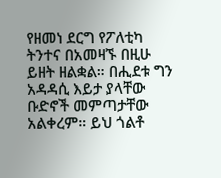የዘመነ ደርግ የፖለቲካ ትንተና በአመዛኙ በዚሁ ይዘት ዘልቋል። በሒደቱ ግን አዳዳሲ እይታ ያላቸው ቡድኖች መምጣታቸው አልቀረም። ይህ ጎልቶ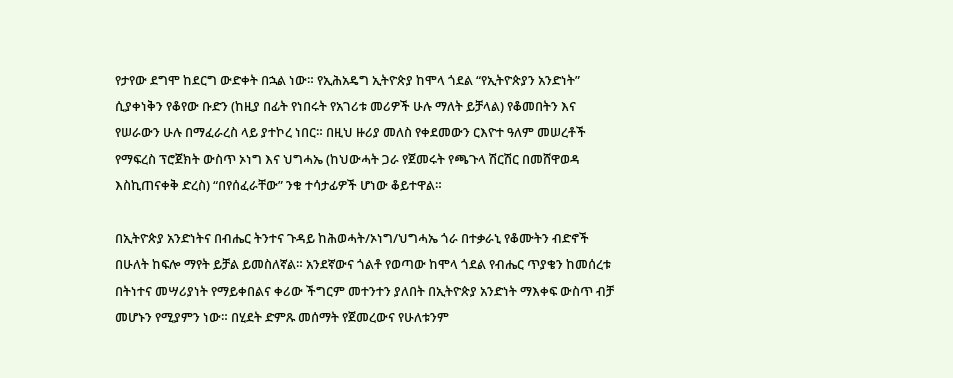የታየው ደግሞ ከደርግ ውድቀት በኋል ነው። የኢሕአዴግ ኢትዮጵያ ከሞላ ጎደል “የኢትዮጵያን አንድነት” ሲያቀነቅን የቆየው ቡድን (ከዚያ በፊት የነበሩት የአገሪቱ መሪዎች ሁሉ ማለት ይቻላል) የቆመበትን እና የሠራውን ሁሉ በማፈራረስ ላይ ያተኮረ ነበር። በዚህ ዙሪያ መለስ የቀደመውን ርእዮተ ዓለም መሠረቶች የማፍረስ ፕሮጀክት ውስጥ ኦነግ እና ህግሓኤ (ከህውሓት ጋራ የጀመሩት የጫጉላ ሽርሽር በመሸዋወዳ እስኪጠናቀቅ ድረስ) “በየሰፈራቸው” ንቁ ተሳታፊዎች ሆነው ቆይተዋል።

በኢትዮጵያ አንድነትና በብሔር ትንተና ጉዳይ ከሕወሓት/ኦነግ/ህግሓኤ ጎራ በተቃራኒ የቆሙትን ብድኖች በሁለት ከፍሎ ማየት ይቻል ይመስለኛል። አንደኛውና ጎልቶ የወጣው ከሞላ ጎደል የብሔር ጥያቄን ከመሰረቱ በትነተና መሣሪያነት የማይቀበልና ቀሪው ችግርም መተንተን ያለበት በኢትዮጵያ አንድነት ማእቀፍ ውስጥ ብቻ መሆኑን የሚያምን ነው። በሂደት ድምጹ መሰማት የጀመረውና የሁለቱንም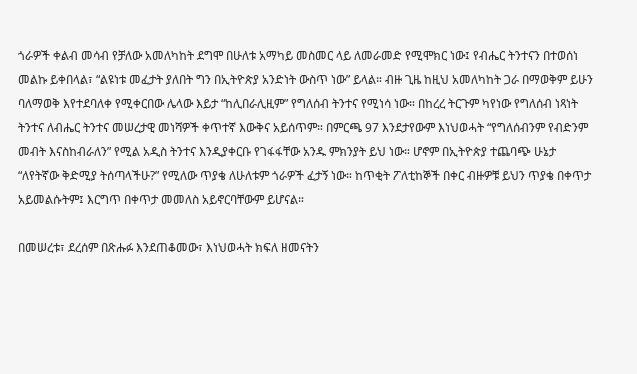ጎራዎች ቀልብ መሳብ የቻለው አመለካከት ደግሞ በሁለቱ አማካይ መስመር ላይ ለመራመድ የሚሞክር ነው፤ የብሔር ትንተናን በተወሰነ መልኩ ይቀበላል፣ “ልዩነቱ መፈታት ያለበት ግን በኢትዮጵያ አንድነት ውስጥ ነው” ይላል። ብዙ ጊዜ ከዚህ አመለካከት ጋራ በማወቅም ይሁን ባለማወቅ እየተደባለቀ የሚቀርበው ሌላው እይታ “ከሊበራሊዚም” የግለሰብ ትንተና የሚነሳ ነው። በከረረ ትርጉም ካየነው የግለሰብ ነጻነት ትንተና ለብሔር ትንተና መሠረታዊ መነሻዎች ቀጥተኛ እውቅና አይሰጥም። በምርጫ 97 እንደታየውም እነህወሓት “የግለሰብንም የብድንም መብት እናስከብራለን” የሚል አዲስ ትንተና እንዲያቀርቡ የገፋፋቸው አንዱ ምክንያት ይህ ነው። ሆኖም በኢትዮጵያ ተጨባጭ ሁኔታ “ለየትኛው ቅድሚያ ትሰጣላችሁ?” የሚለው ጥያቄ ለሁለቱም ጎራዎች ፈታኝ ነው። ከጥቂት ፖለቲከኞች በቀር ብዙዎቹ ይህን ጥያቄ በቀጥታ አይመልሱትም፤ እርግጥ በቀጥታ መመለስ አይኖርባቸውም ይሆናል።

በመሠረቱ፣ ደረሰም በጽሑፉ እንደጠቆመው፣ እነህወሓት ክፍለ ዘመናትን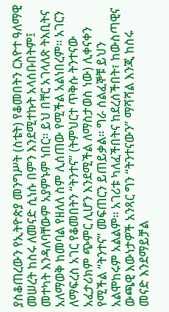ያስቆጠረውን የኢትዮጵያ መንግሥት (ስቴት) የቆመበትን ርእዮተ ዓለማዊ መሠረት ከስሩ ለመናድ ሲነሱ በምን እንደሚተኩት አላሰቡበትም፤ መተካት እንዳለባቸውም አያምኑም ነበር። ይህ በቸር አገላለጽ ትእቢትና አለማወቅ ከመባል የዘለለ ስም ሊሰጠው የሚችል አልነበረም። አገርን ለማፍረስ አገር የቆመበትን “ትንተና” (ትምህርተ ጥቅሱ ትንተናው አፈታሪክም ጭምር ሊሆን እንደሚችል ለማስታወስ ነው) ሊቀናቀን የሚችል “ትንተና” መፍጠርን ይጠይቃል። ግራ ሰልፈኞቹ ይህን አልሞከሩም አልልም። አገሪቱ ካለፈችበትና ከደረሰችበት፣ ከውስጣዊና ውጫዊ እውነታዎች አንጻር ግን “ትንተናውን” ማሻሻል እንጂ ከስሩ መናድ እንደማይቻል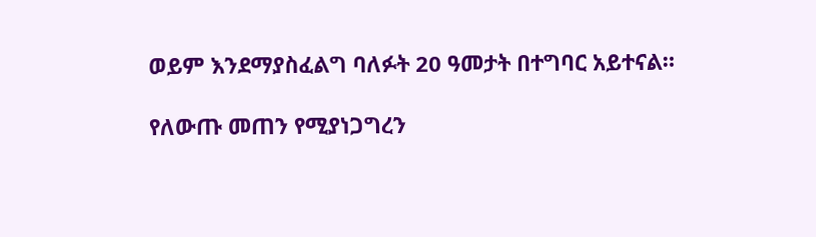ወይም እንደማያስፈልግ ባለፉት 20 ዓመታት በተግባር አይተናል።

የለውጡ መጠን የሚያነጋግረን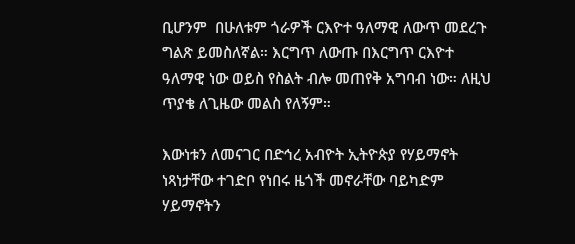ቢሆንም  በሁለቱም ጎራዎች ርእዮተ ዓለማዊ ለውጥ መደረጉ ግልጽ ይመስለኛል። እርግጥ ለውጡ በእርግጥ ርእዮተ ዓለማዊ ነው ወይስ የስልት ብሎ መጠየቅ አግባብ ነው። ለዚህ ጥያቄ ለጊዜው መልስ የለኝም።

እውነቱን ለመናገር በድኅረ አብዮት ኢትዮጵያ የሃይማኖት ነጻነታቸው ተገድቦ የነበሩ ዜጎች መኖራቸው ባይካድም ሃይማኖትን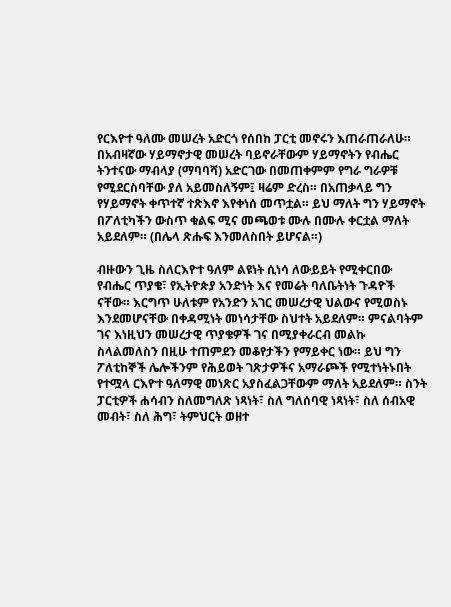የርእዮተ ዓለሙ መሠረት አድርጎ የሰበከ ፓርቲ መኖሩን እጠራጠራለሁ። በአብዛኛው ሃይማኖታዊ መሠረት ባይኖራቸውም ሃይማኖትን የብሔር ትንተናው ማብላያ (ማባባሻ) አድርገው በመጠቀምም የግራ ግራዎቹ የሚደርስባቸው ያለ አይመስለኝም፤ ዛሬም ድረስ። በአጠቃላይ ግን የሃይማኖት ቀጥተኛ ተጽእኖ እየቀነሰ መጥቷል። ይህ ማለት ግን ሃይማኖት በፖለቲካችን ውስጥ ቁልፍ ሚና መጫወቱ ሙሉ በሙሉ ቀርቷል ማለት አይደለም። (በሌላ ጽሑፍ እንመለስበት ይሆናል።)

ብዙውን ጊዜ ስለርእዮተ ዓለም ልዩነት ሲነሳ ለውይይት የሚቀርበው የብሔር ጥያቄ፣ የኢትዮጵያ አንድነት እና የመሬት ባለቤትነት ጉዳዮች ናቸው። እርግጥ ሁለቱም የአንድን አገር መሠረታዊ ህልውና የሚወስኑ እንደመሆናቸው በቀዳሚነት መነሳታቸው ስህተት አይደለም። ምናልባትም ገና እነዚህን መሠረታዊ ጥያቄዎች ገና በሚያቀራርብ መልኩ ስላልመለስን በዚሁ ተጠምደን መቆየታችን የማይቀር ነው። ይህ ግን ፖለቲከኞች ሌሎችንም የሕይወት ገጽታዎችና አማራጮች የሚተነትኑበት የተሟላ ርእዮተ ዓለማዊ መነጽር አያስፈልጋቸውም ማለት አይደለም። ስንት ፓርቲዎች ሐሳብን ስለመግለጽ ነጻነት፣ ስለ ግለሰባዊ ነጻነት፣ ስለ ሰብአዊ መብት፣ ስለ ሕግ፣ ትምህርት ወዘተ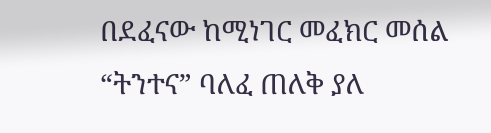በደፈናው ከሚነገር መፈክር መሰል “ትንተና” ባለፈ ጠለቅ ያለ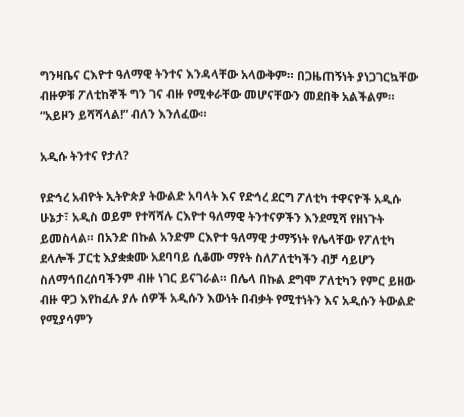ግንዛቤና ርእዮተ ዓለማዊ ትንተና እንዳላቸው አላውቅም። በጋዜጠኝነት ያነጋገርኳቸው ብዙዎቹ ፖለቲከኞች ግን ገና ብዙ የሚቀራቸው መሆናቸውን መደበቅ አልችልም። “አይዞን ይሻሻላል!” ብለን እንለፈው።

አዲሱ ትንተና የታለ?

የድኅረ አብዮት ኢትዮጵያ ትውልድ አባላት እና የድኅረ ደርግ ፖለቲካ ተዋናዮች አዲሱ ሁኔታ፣ አዲስ ወይም የተሻሻሉ ርእዮተ ዓለማዊ ትንተናዎችን እንደሚሻ የዘነጉት ይመስላል። በአንድ በኩል አንድም ርእዮተ ዓለማዊ ታማኝነት የሌላቸው የፖለቲካ ደላሎች ፓርቲ እያቋቋሙ አደባባይ ሲቆሙ ማየት ስለፖለቲካችን ብቻ ሳይሆን ስለማኅበረሰባችንም ብዙ ነገር ይናገራል። በሌላ በኩል ደግሞ ፖለቲካን የምር ይዘው ብዙ ዋጋ እየከፈሉ ያሉ ሰዎች አዲሱን እውነት በብቃት የሚተነትን እና አዲሱን ትውልድ የሚያሳምን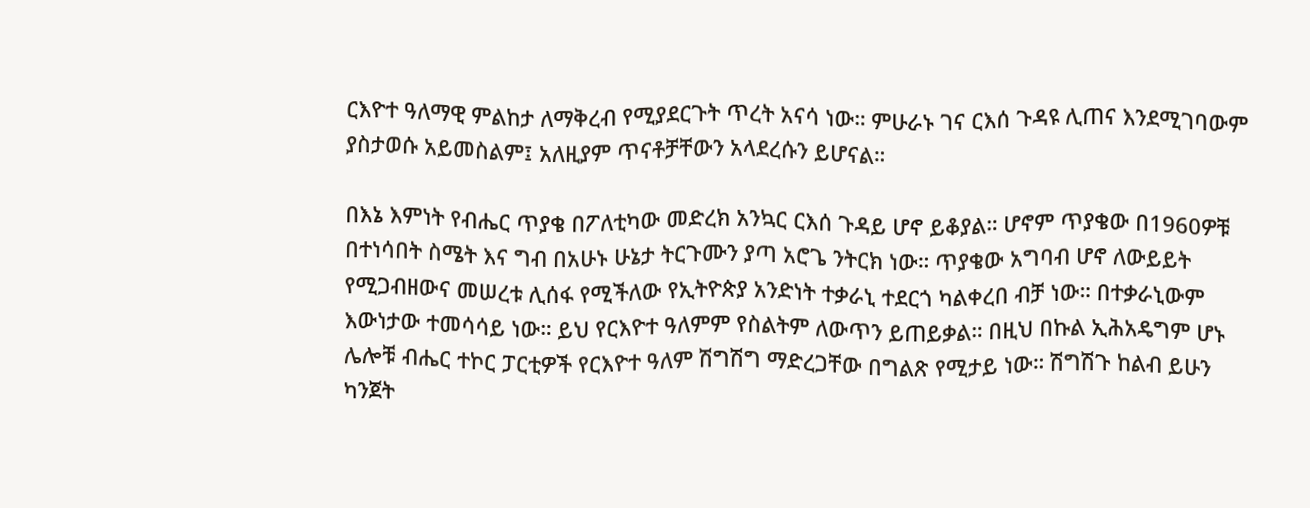ርእዮተ ዓለማዊ ምልከታ ለማቅረብ የሚያደርጉት ጥረት አናሳ ነው። ምሁራኑ ገና ርእሰ ጉዳዩ ሊጠና እንደሚገባውም ያስታወሱ አይመስልም፤ አለዚያም ጥናቶቻቸውን አላደረሱን ይሆናል።

በእኔ እምነት የብሔር ጥያቄ በፖለቲካው መድረክ አንኳር ርእሰ ጉዳይ ሆኖ ይቆያል። ሆኖም ጥያቄው በ1960ዎቹ በተነሳበት ስሜት እና ግብ በአሁኑ ሁኔታ ትርጉሙን ያጣ አሮጌ ንትርክ ነው። ጥያቄው አግባብ ሆኖ ለውይይት የሚጋብዘውና መሠረቱ ሊሰፋ የሚችለው የኢትዮጵያ አንድነት ተቃራኒ ተደርጎ ካልቀረበ ብቻ ነው። በተቃራኒውም እውነታው ተመሳሳይ ነው። ይህ የርእዮተ ዓለምም የስልትም ለውጥን ይጠይቃል። በዚህ በኩል ኢሕአዴግም ሆኑ ሌሎቹ ብሔር ተኮር ፓርቲዎች የርእዮተ ዓለም ሽግሽግ ማድረጋቸው በግልጽ የሚታይ ነው። ሽግሽጉ ከልብ ይሁን ካንጀት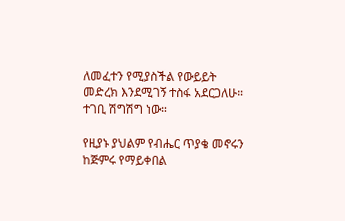ለመፈተን የሚያስችል የውይይት መድረክ እንደሚገኝ ተስፋ አደርጋለሁ። ተገቢ ሽግሽግ ነው።

የዚያኑ ያህልም የብሔር ጥያቄ መኖሩን ከጅምሩ የማይቀበል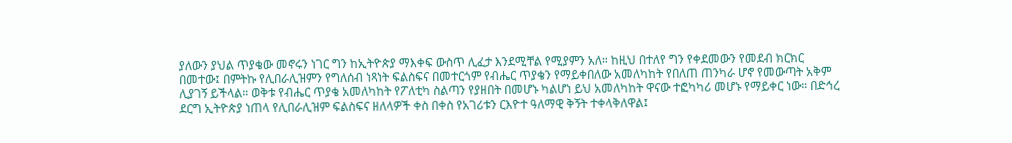ያለውን ያህል ጥያቄው መኖሩን ነገር ግን ከኢትዮጵያ ማእቀፍ ውስጥ ሊፈታ እንደሚቸል የሚያምን አለ። ከዚህ በተለየ ግን የቀደመውን የመደብ ክርክር በመተው፤ በምትኩ የሊበራሊዝምን የግለሰብ ነጻነት ፍልስፍና በመተርጎም የብሔር ጥያቄን የማይቀበለው አመለካከት የበለጠ ጠንካራ ሆኖ የመውጣት አቅም ሊያገኝ ይችላል። ወቅቱ የብሔር ጥያቄ አመለካከት የፖለቲካ ስልጣን የያዘበት በመሆኑ ካልሆነ ይህ አመለካከት ዋናው ተፎካካሪ መሆኑ የማይቀር ነው። በድኅረ ደርግ ኢትዮጵያ ነጠላ የሊበራሊዝም ፍልስፍና ዘለላዎች ቀስ በቀስ የአገሪቱን ርእዮተ ዓለማዊ ቅኝት ተቀላቅለዋል፤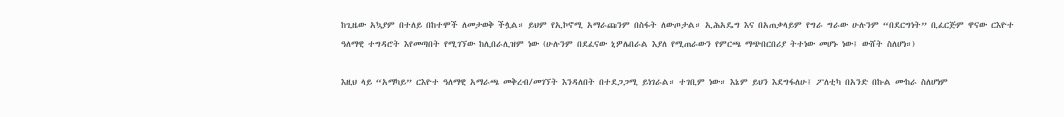ከጊዜው አኳያም በተለይ በከተሞች ለመታወቅ ችሏል። ይህም የኢኮኖሚ አማራጩንም በስፋት ለውጦታል። ኢሕአዴግ እና በአጠቃላይም የግራ ግራው ሁሉንም “በደርግነት” ቢፈርጅም ዋናው ርእዮተ ዓለማዊ ተግዳሮት እየመጣበት የሚገኘው ከሊበራሊዝም ነው (ሁሉንም በደፈናው ኒዎሌበራል እያለ የሚጠራውን የምርጫ ማጭበርበሪያ ትተነው መሆኑ ነው፤ ውሸት ስለሆነ።)

እዚህ ላይ “አማካይ” ርእዮተ ዓለማዊ አማራጫ መቅረብ/መገኘት እንዳለበት በተደጋጋሚ ይነገራል። ተገቢም ነው። እኔም ይህን እደግፋለሁ፤ ፖለቲካ በአንድ በኩል ሙከራ ስለሆነም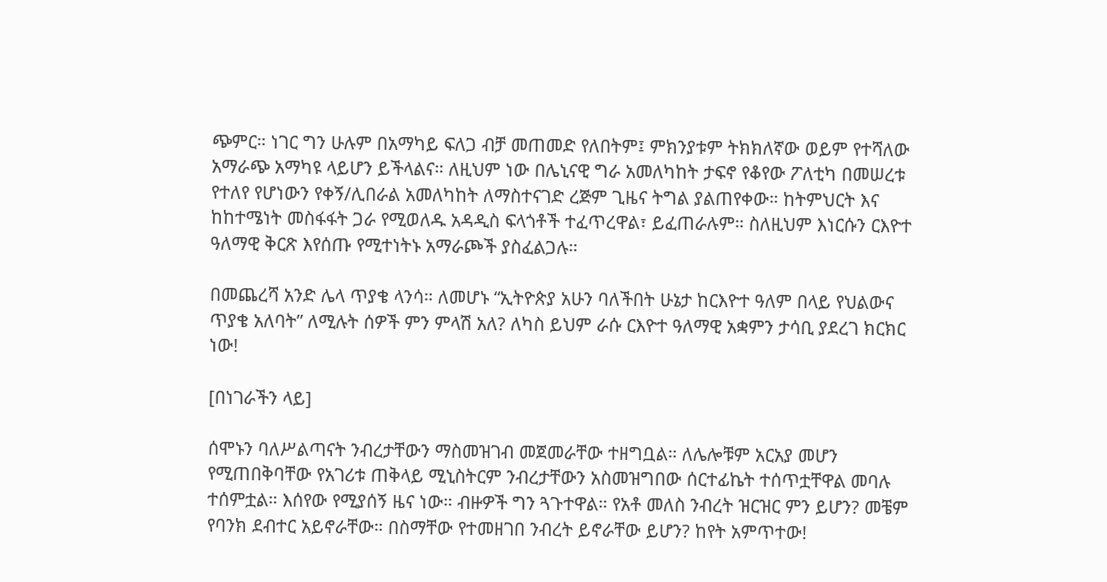ጭምር። ነገር ግን ሁሉም በአማካይ ፍለጋ ብቻ መጠመድ የለበትም፤ ምክንያቱም ትክክለኛው ወይም የተሻለው አማራጭ አማካዩ ላይሆን ይችላልና። ለዚህም ነው በሌኒናዊ ግራ አመለካከት ታፍኖ የቆየው ፖለቲካ በመሠረቱ የተለየ የሆነውን የቀኝ/ሊበራል አመለካከት ለማስተናገድ ረጅም ጊዜና ትግል ያልጠየቀው። ከትምህርት እና ከከተሜነት መስፋፋት ጋራ የሚወለዱ አዳዲስ ፍላጎቶች ተፈጥረዋል፣ ይፈጠራሉም። ስለዚህም እነርሱን ርእዮተ ዓለማዊ ቅርጽ እየሰጡ የሚተነትኑ አማራጮች ያስፈልጋሉ።

በመጨረሻ አንድ ሌላ ጥያቄ ላንሳ። ለመሆኑ “ኢትዮጵያ አሁን ባለችበት ሁኔታ ከርእዮተ ዓለም በላይ የህልውና ጥያቄ አለባት” ለሚሉት ሰዎች ምን ምላሽ አለ? ለካስ ይህም ራሱ ርእዮተ ዓለማዊ አቋምን ታሳቢ ያደረገ ክርክር ነው!

[በነገራችን ላይ]

ሰሞኑን ባለሥልጣናት ንብረታቸውን ማስመዝገብ መጀመራቸው ተዘግቧል። ለሌሎቹም አርአያ መሆን የሚጠበቅባቸው የአገሪቱ ጠቅላይ ሚኒስትርም ንብረታቸውን አስመዝግበው ሰርተፊኬት ተሰጥቷቸዋል መባሉ ተሰምቷል። እሰየው የሚያሰኝ ዜና ነው። ብዙዎች ግን ጓጉተዋል። የአቶ መለስ ንብረት ዝርዝር ምን ይሆን? መቼም የባንክ ደብተር አይኖራቸው። በስማቸው የተመዘገበ ንብረት ይኖራቸው ይሆን? ከየት አምጥተው!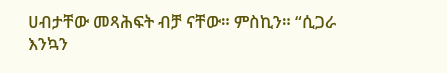ሀብታቸው መጻሕፍት ብቻ ናቸው። ምስኪን። “ሲጋራ እንኳን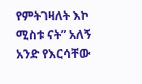የምትገዛለት እኮ ሚስቱ ናት” አለኝ አንድ የእርሳቸው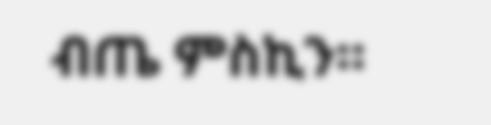ብጤ ምስኪን።